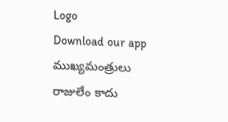Logo
Download our app
ముఖ్యమంత్రులు రాజులేం కాదు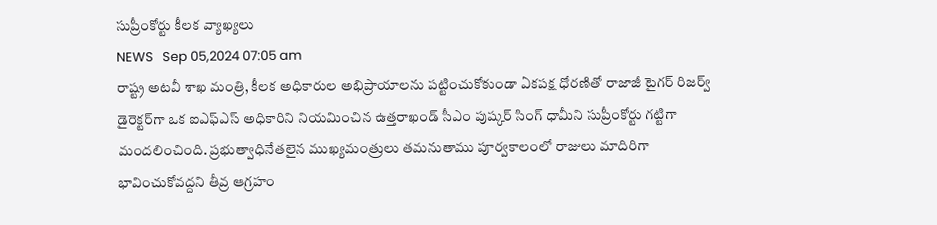సుప్రీంకోర్టు కీలక వ్యాఖ్యలు
NEWS   Sep 05,2024 07:05 am
రాష్ట్ర అటవీ శాఖ మంత్రి, కీలక అధికారుల అభిప్రాయాలను పట్టించుకోకుండా ఏకపక్ష ధోరణితో రాజాజీ టైగర్ రిజర్వ్ డైరెక్టర్‌గా ఒక ఐఎఫ్‌ఎస్ అధికారిని నియమించిన ఉత్తరాఖండ్ సీఎం పుష్కర్ సింగ్ ధామీని సుప్రీంకోర్టు గట్టిగా మందలించింది. ప్రభుత్వాధినేతలైన ముఖ్యమంత్రులు తమనుతాము పూర్వకాలంలో రాజులు మాదిరిగా భావించుకోవద్దని తీవ్ర ఆగ్రహం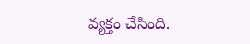వ్యక్తం చేసింది.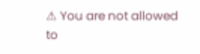⚠ You are not allowed to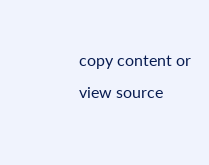copy content or view source